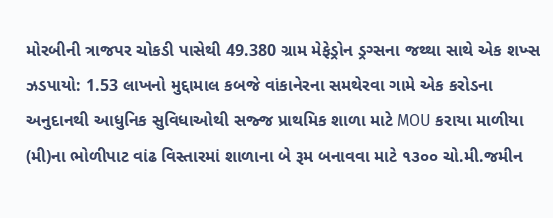મોરબીની ત્રાજપર ચોકડી પાસેથી 49.380 ગ્રામ મેફેડ્રોન ડ્રગ્સના જથ્થા સાથે એક શખ્સ ઝડપાયો: 1.53 લાખનો મુદ્દામાલ કબજે વાંકાનેરના સમથેરવા ગામે એક કરોડના અનુદાનથી આધુનિક સુવિધાઓથી સજ્જ પ્રાથમિક શાળા માટે MOU કરાયા માળીયા (મી)ના ભોળીપાટ વાંઢ વિસ્તારમાં શાળાના બે રૂમ બનાવવા માટે ૧૩૦૦ ચો.મી.જમીન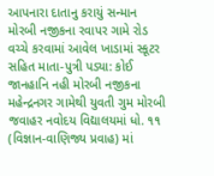આપનારા દાતાનુ કરાયું સન્માન મોરબી નજીકના રવાપર ગામે રોડ વચ્ચે કરવામાં આવેલ ખાડામાં સ્કૂટર સહિત માતા-પુત્રી પડ્યા: કોઈ જાનહાનિ નહી મોરબી નજીકના મહેન્દ્રનગર ગામેથી યુવતી ગુમ મોરબી જવાહર નવોદય વિદ્યાલયમાં ધો. ૧૧ (વિજ્ઞાન-વાણિજ્ય પ્રવાહ) માં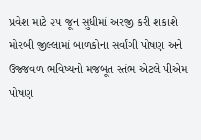પ્રવેશ માટે ૨૫ જૂન સુધીમાં અરજી કરી શકાશે મોરબી જીલ્લામાં બાળકોના સર્વાંગી પોષણ અને ઉજ્જવળ ભવિષ્યનો મજબૂત સ્તંભ એટલે પીએમ પોષણ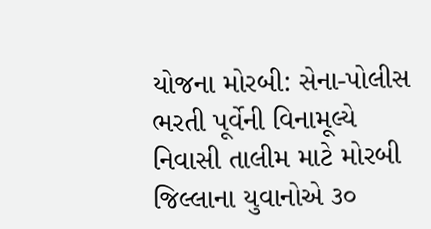યોજના મોરબી: સેના-પોલીસ ભરતી પૂર્વેની વિનામૂલ્યે નિવાસી તાલીમ માટે મોરબી જિલ્લાના યુવાનોએ ૩૦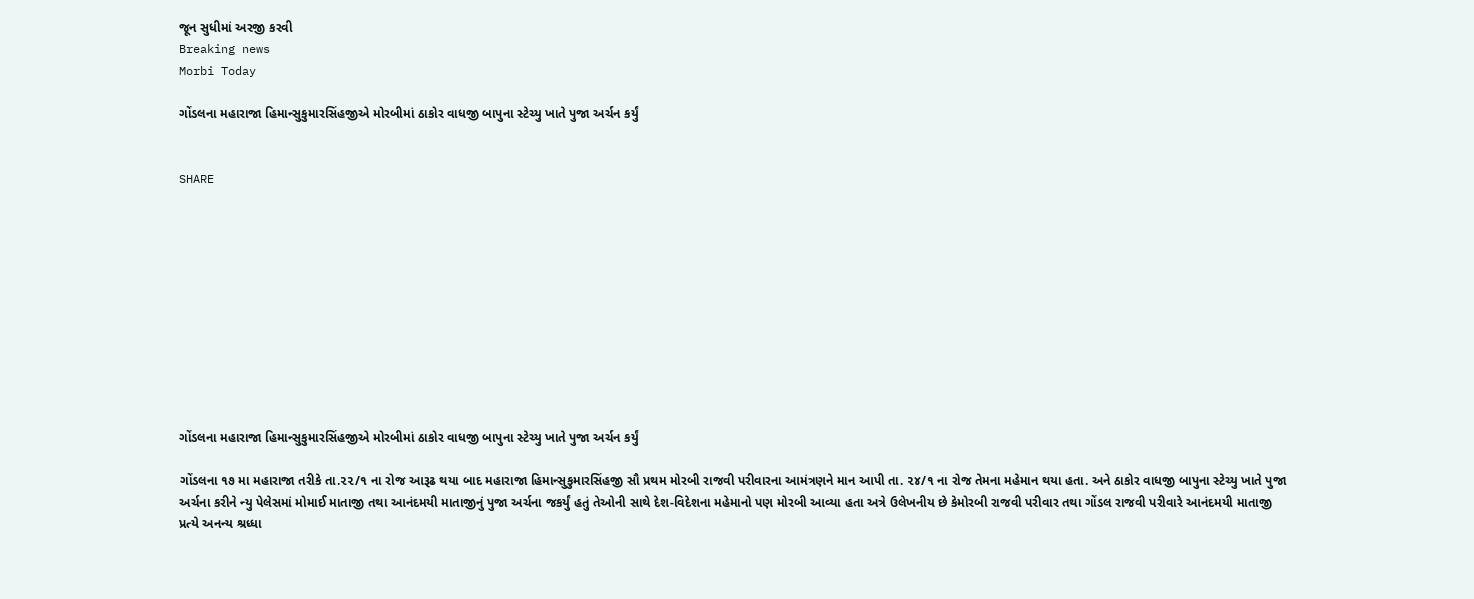જૂન સુધીમાં અરજી કરવી
Breaking news
Morbi Today

ગોંડલના મહારાજા હિમાન્સુકુમારસિંહજીએ મોરબીમાં ઠાકોર વાધજી બાપુના સ્ટેચ્યુ ખાતે પુજા અર્ચન કર્યું


SHARE











ગોંડલના મહારાજા હિમાન્સુકુમારસિંહજીએ મોરબીમાં ઠાકોર વાધજી બાપુના સ્ટેચ્યુ ખાતે પુજા અર્ચન કર્યું

ગોંડલના ૧૭ મા મહારાજા તરીકે તા.૨૨/૧ ના રોજ આરૂઢ થયા બાદ મહારાજા હિમાન્સુકુમારસિંહજી સૌ પ્રથમ મોરબી રાજવી પરીવારના આમંત્રણને માન આપી તા. ૨૪/૧ ના રોજ તેમના મહેમાન થયા હતા. અને ઠાકોર વાધજી બાપુના સ્ટેચ્યુ ખાતે પુજા અર્ચના કરીને ન્યુ પેલેસમાં મોમાઈ માતાજી તથા આનંદમયી માતાજીનું પુજા અર્ચના જકર્યું હતું તેઓની સાથે દેશ-વિદેશના મહેમાનો પણ મોરબી આવ્યા હતા અત્રે ઉલેખનીય છે કેમોરબી રાજવી પરીવાર તથા ગોંડલ રાજવી પરીવારે આનંદમયી માતાજી પ્રત્યે અનન્ય શ્રધ્ધા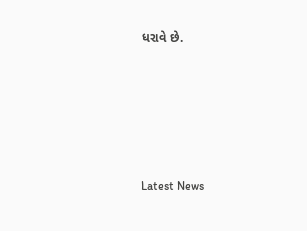ધરાવે છે.






Latest News